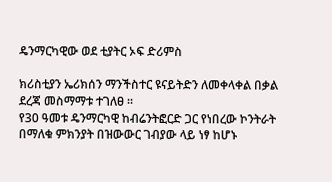ዴንማርካዊው ወደ ቲያትር ኦፍ ድሪምስ

ክሪስቲያን ኤሪክሰን ማንችስተር ዩናይትድን ለመቀላቀል በቃል ደረጃ መስማማቱ ተገለፀ ።
የ30 ዓመቱ ዴንማርካዊ ከብሬንትፎርድ ጋር የነበረው ኮንትራት በማለቁ ምክንያት በዝውውር ገብያው ላይ ነፃ ከሆኑ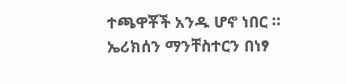ተጫዋቾች አንዱ ሆኖ ነበር ።
ኤሪክሰን ማንቸስተርን በነፃ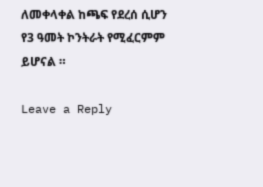ለመቀላቀል ከጫፍ የደረሰ ሲሆን የ3 ዓመት ኮንትራት የሚፈርምም ይሆናል ።

Leave a Reply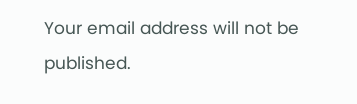Your email address will not be published.